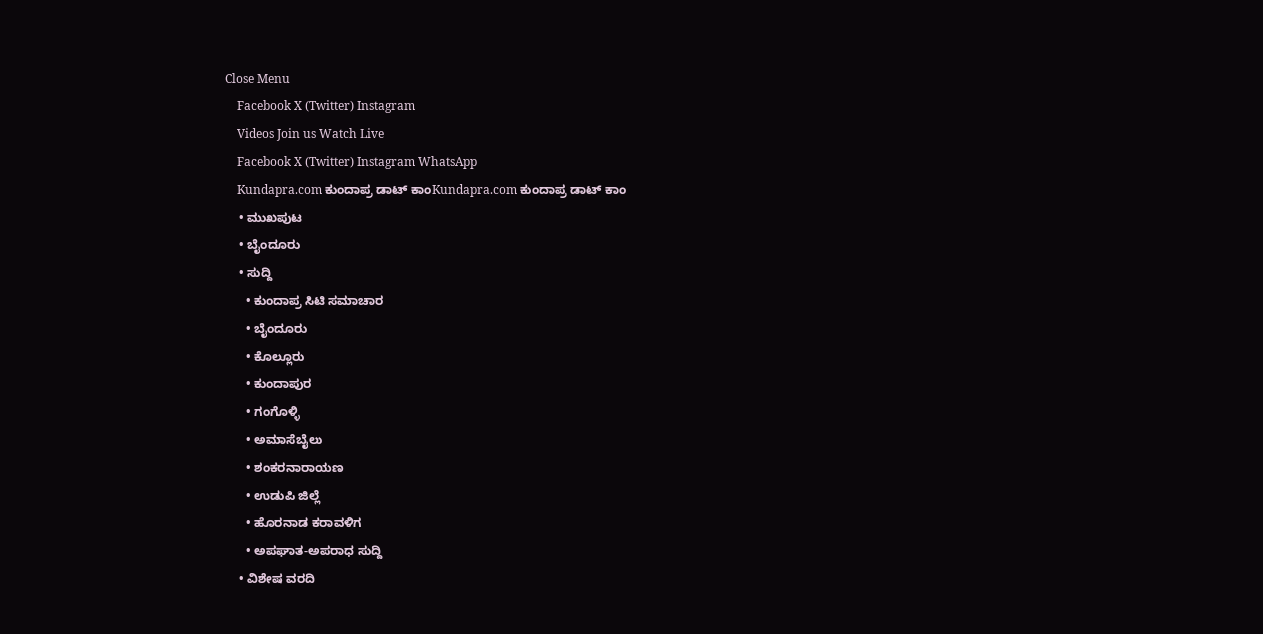Close Menu
    Facebook X (Twitter) Instagram
    Videos Join us Watch Live
    Facebook X (Twitter) Instagram WhatsApp
    Kundapra.com ಕುಂದಾಪ್ರ ಡಾಟ್ ಕಾಂKundapra.com ಕುಂದಾಪ್ರ ಡಾಟ್ ಕಾಂ
    • ಮುಖಪುಟ
    • ಬೈಂದೂರು
    • ಸುದ್ದಿ
      • ಕುಂದಾಪ್ರ ಸಿಟಿ ಸಮಾಚಾರ
      • ಬೈಂದೂರು
      • ಕೊಲ್ಲೂರು
      • ಕುಂದಾಪುರ
      • ಗಂಗೊಳ್ಳಿ
      • ಅಮಾಸೆಬೈಲು
      • ಶಂಕರನಾರಾಯಣ
      • ಉಡುಪಿ ಜಿಲ್ಲೆ
      • ಹೊರನಾಡ ಕರಾವಳಿಗ
      • ಅಪಘಾತ-ಅಪರಾಧ ಸುದ್ದಿ
    • ವಿಶೇಷ ವರದಿ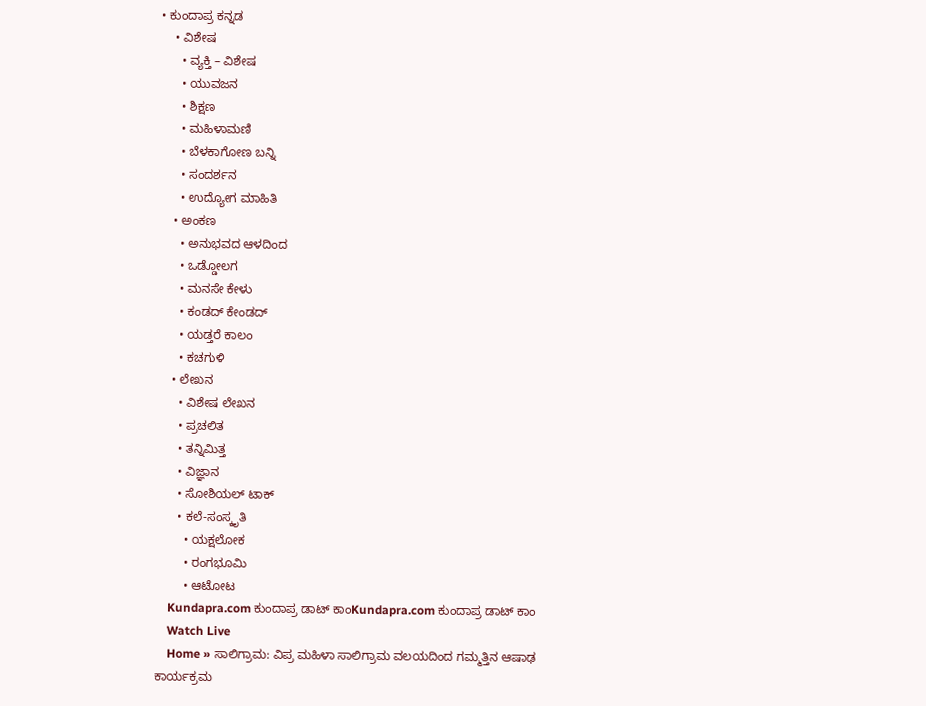• ಕುಂದಾಪ್ರ ಕನ್ನಡ
    • ವಿಶೇಷ
      • ವ್ಯಕ್ತಿ – ವಿಶೇಷ
      • ಯುವಜನ
      • ಶಿಕ್ಷಣ
      • ಮಹಿಳಾಮಣಿ
      • ಬೆಳಕಾಗೋಣ ಬನ್ನಿ
      • ಸಂದರ್ಶನ
      • ಉದ್ಯೋಗ ಮಾಹಿತಿ
    • ಅಂಕಣ
      • ಅನುಭವದ ಆಳದಿಂದ
      • ಒಡ್ಡೋಲಗ
      • ಮನಸೇ ಕೇಳು
      • ಕಂಡದ್ ಕೇಂಡದ್
      • ಯಡ್ತರೆ ಕಾಲಂ
      • ಕಚಗುಳಿ
    • ಲೇಖನ
      • ವಿಶೇಷ ಲೇಖನ
      • ಪ್ರಚಲಿತ
      • ತನ್ನಿಮಿತ್ತ
      • ವಿಜ್ಞಾನ
      • ಸೋಶಿಯಲ್ ಟಾಕ್
      • ಕಲೆ-ಸಂಸ್ಕೃತಿ
        • ಯಕ್ಷಲೋಕ
        • ರಂಗಭೂಮಿ
        • ಆಟೋಟ
    Kundapra.com ಕುಂದಾಪ್ರ ಡಾಟ್ ಕಾಂKundapra.com ಕುಂದಾಪ್ರ ಡಾಟ್ ಕಾಂ
    Watch Live
    Home » ಸಾಲಿಗ್ರಾಮ: ವಿಪ್ರ ಮಹಿಳಾ ಸಾಲಿಗ್ರಾಮ ವಲಯದಿಂದ ಗಮ್ಮತ್ತಿನ ಆಷಾಢ ಕಾರ್ಯಕ್ರಮ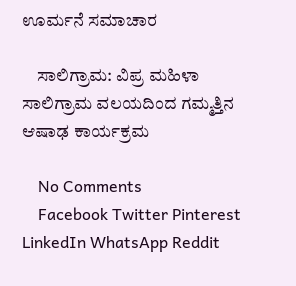ಊರ್ಮನೆ ಸಮಾಚಾರ

    ಸಾಲಿಗ್ರಾಮ: ವಿಪ್ರ ಮಹಿಳಾ ಸಾಲಿಗ್ರಾಮ ವಲಯದಿಂದ ಗಮ್ಮತ್ತಿನ ಆಷಾಢ ಕಾರ್ಯಕ್ರಮ

    No Comments
    Facebook Twitter Pinterest LinkedIn WhatsApp Reddit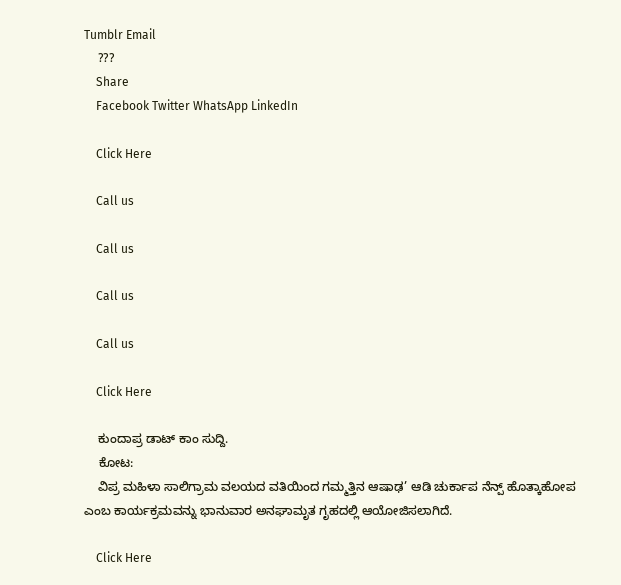Tumblr Email
    ???
    Share
    Facebook Twitter WhatsApp LinkedIn

    Click Here

    Call us

    Call us

    Call us

    Call us

    Click Here

    ಕುಂದಾಪ್ರ ಡಾಟ್‌ ಕಾಂ ಸುದ್ದಿ.
    ಕೋಟ:
    ವಿಪ್ರ ಮಹಿಳಾ ಸಾಲಿಗ್ರಾಮ ವಲಯದ ವತಿಯಿಂದ ಗಮ್ಮತ್ತಿನ ಆಷಾಢ’ ಆಡಿ ಚುರ್ಕಾಪ ನೆನ್ಪ್ ಹೊತ್ಕಾಹೋಪ ಎಂಬ ಕಾರ್ಯಕ್ರಮವನ್ನು ಭಾನುವಾರ ಅನಘಾಮೃತ ಗೃಹದಲ್ಲಿ ಆಯೋಜಿಸಲಾಗಿದೆ.

    Click Here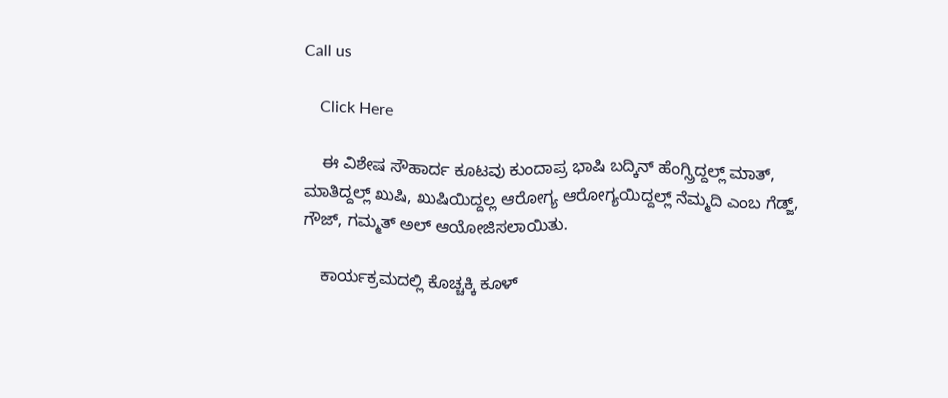Call us

    Click Here

    ಈ ವಿಶೇಷ ಸೌಹಾರ್ದ ಕೂಟವು ಕುಂದಾಪ್ರ ಭಾಷಿ ಬದ್ಕಿನ್ ಹೆಂಗ್ಸ್ರಿದ್ದಲ್ಲ್ ಮಾತ್, ಮಾತಿದ್ದಲ್ಲ್ ಖುಷಿ, ಖುಷಿಯಿದ್ದಲ್ಲ ಆರೋಗ್ಯ ಆರೋಗ್ಯಯಿದ್ದಲ್ಲ್ ನೆಮ್ಮದಿ ಎಂಬ ಗೆಡ್ಜ್, ಗೌಜ್, ಗಮ್ಮತ್ ಅಲ್ ಆಯೋಜಿಸಲಾಯಿತು.

    ಕಾರ್ಯಕ್ರಮದಲ್ಲಿ ಕೊಚ್ಚಕ್ಕಿ ಕೂಳ್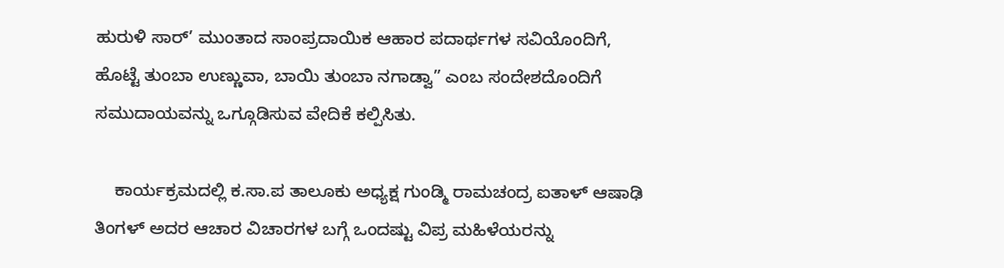ಹುರುಳಿ ಸಾರ್’ ಮುಂತಾದ ಸಾಂಪ್ರದಾಯಿಕ ಆಹಾರ ಪದಾರ್ಥಗಳ ಸವಿಯೊಂದಿಗೆ, ಹೊಟ್ಟೆ ತುಂಬಾ ಉಣ್ಣುವಾ, ಬಾಯಿ ತುಂಬಾ ನಗಾಡ್ವಾ” ಎಂಬ ಸಂದೇಶದೊಂದಿಗೆ ಸಮುದಾಯವನ್ನು ಒಗ್ಗೂಡಿಸುವ ವೇದಿಕೆ ಕಲ್ಪಿಸಿತು.

    ಕಾರ್ಯಕ್ರಮದಲ್ಲಿ ಕ.ಸಾ.ಪ ತಾಲೂಕು ಅಧ್ಯಕ್ಷ ಗುಂಡ್ಮಿ ರಾಮಚಂದ್ರ ಐತಾಳ್ ಆಷಾಢಿ ತಿಂಗಳ್ ಅದರ ಆಚಾರ ವಿಚಾರಗಳ ಬಗ್ಗೆ ಒಂದಷ್ಟು ವಿಪ್ರ ಮಹಿಳೆಯರನ್ನು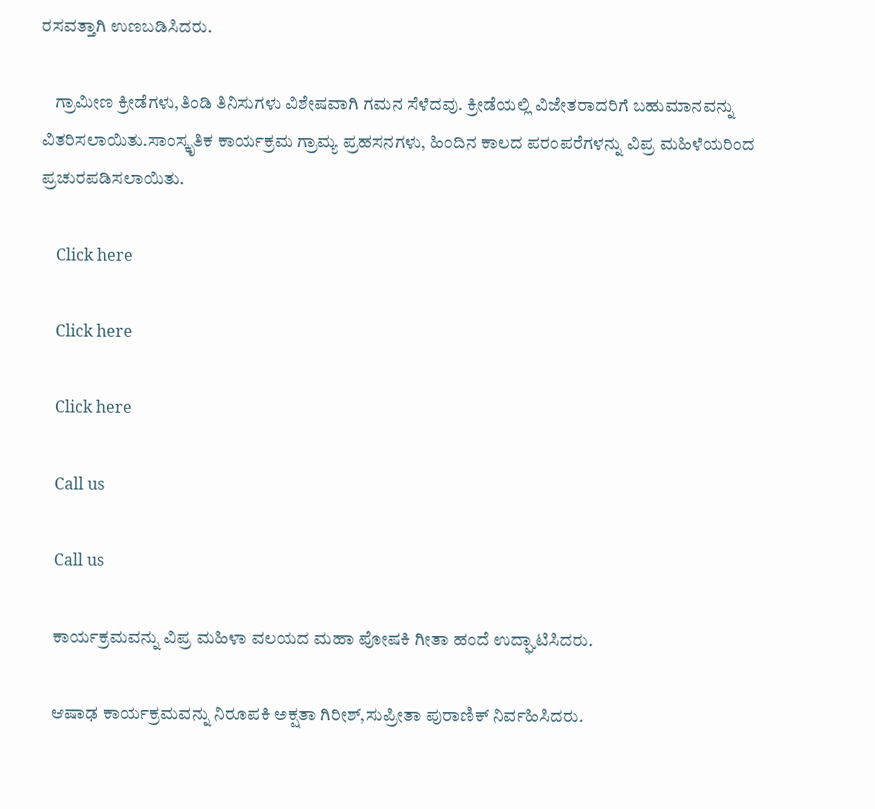ರಸವತ್ತಾಗಿ ಉಣಬಡಿಸಿದರು.

    ಗ್ರಾಮೀಣ ಕ್ರೀಡೆಗಳು,ತಿಂಡಿ ತಿನಿಸುಗಳು ವಿಶೇಷವಾಗಿ ಗಮನ ಸೆಳೆದವು. ಕ್ರೀಡೆಯಲ್ಲಿ ವಿಜೇತರಾದರಿಗೆ ಬಹುಮಾನವನ್ನು ವಿತರಿಸಲಾಯಿತು.ಸಾಂಸ್ಕೃತಿಕ ಕಾರ್ಯಕ್ರಮ ಗ್ರಾಮ್ಯ ಪ್ರಹಸನಗಳು, ಹಿಂದಿನ ಕಾಲದ ಪರಂಪರೆಗಳನ್ನು ವಿಪ್ರ ಮಹಿಳೆಯರಿಂದ ಪ್ರಚುರಪಡಿಸಲಾಯಿತು.

    Click here

    Click here

    Click here

    Call us

    Call us

    ಕಾರ್ಯಕ್ರಮವನ್ನು ವಿಪ್ರ ಮಹಿಳಾ ವಲಯದ ಮಹಾ ಪೋಷಕಿ ಗೀತಾ ಹಂದೆ ಉದ್ಘಾಟಿಸಿದರು.

    ಆಷಾಢ ಕಾರ್ಯಕ್ರಮವನ್ನು ನಿರೂಪಕಿ ಅಕ್ಷತಾ ಗಿರೀಶ್,ಸುಪ್ರೀತಾ ಪುರಾಣಿಕ್ ನಿರ್ವಹಿಸಿದರು.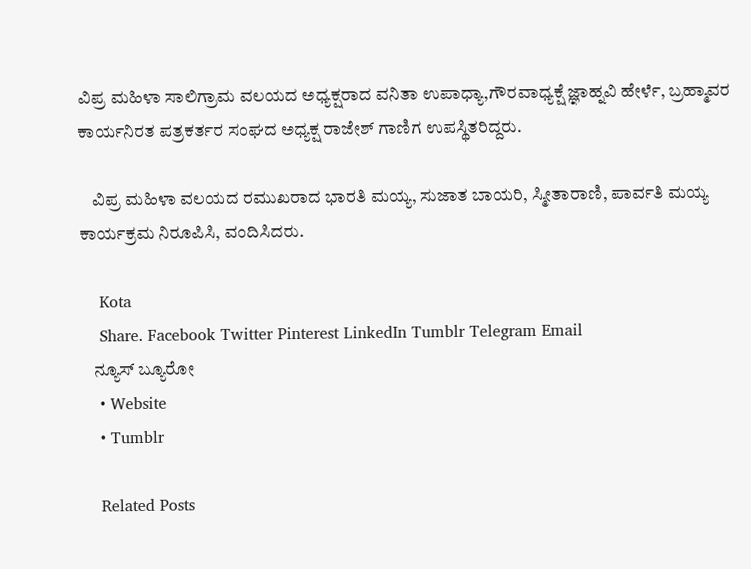ವಿಪ್ರ ಮಹಿಳಾ ಸಾಲಿಗ್ರಾಮ ವಲಯದ ಅಧ್ಯಕ್ಷರಾದ ವನಿತಾ ಉಪಾಧ್ಯಾ,ಗೌರವಾಧ್ಯಕ್ಷೆ ಜ್ಞಾಹ್ನವಿ ಹೇರ್ಳೆ, ಬ್ರಹ್ಮಾವರ ಕಾರ್ಯನಿರತ ಪತ್ರಕರ್ತರ ಸಂಘದ ಅಧ್ಯಕ್ಷ ರಾಜೇಶ್ ಗಾಣಿಗ ಉಪಸ್ಥಿತರಿದ್ದರು.

    ವಿಪ್ರ ಮಹಿಳಾ ವಲಯದ ರಮುಖರಾದ ಭಾರತಿ ಮಯ್ಯ, ಸುಜಾತ ಬಾಯರಿ, ಸ್ಮೀತಾರಾಣಿ, ಪಾರ್ವತಿ ಮಯ್ಯ ಕಾರ್ಯಕ್ರಮ ನಿರೂಪಿಸಿ, ವಂದಿಸಿದರು.

    Kota
    Share. Facebook Twitter Pinterest LinkedIn Tumblr Telegram Email
    ನ್ಯೂಸ್ ಬ್ಯೂರೋ
    • Website
    • Tumblr

    Related Posts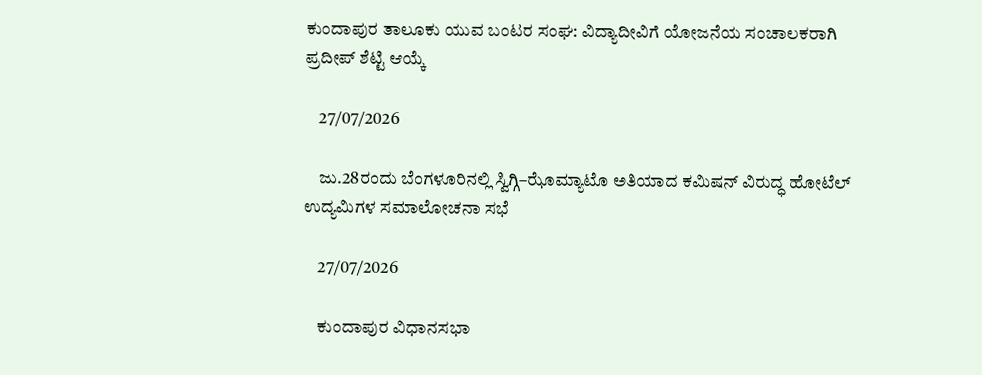ಕುಂದಾಪುರ ತಾಲೂಕು ಯುವ ಬಂಟರ ಸಂಘ: ವಿದ್ಯಾದೀವಿಗೆ ಯೋಜನೆಯ ಸಂಚಾಲಕರಾಗಿ ಪ್ರದೀಪ್ ಶೆಟ್ಟಿ ಆಯ್ಕೆ

    27/07/2026

    ಜು.28ರಂದು ಬೆಂಗಳೂರಿನಲ್ಲಿ ಸ್ವಿಗ್ಗಿ–ಝೊಮ್ಯಾಟೊ ಅತಿಯಾದ ಕಮಿಷನ್ ವಿರುದ್ಧ ಹೋಟೆಲ್ ಉದ್ಯಮಿಗಳ ಸಮಾಲೋಚನಾ ಸಭೆ

    27/07/2026

    ಕುಂದಾಪುರ ವಿಧಾನಸಭಾ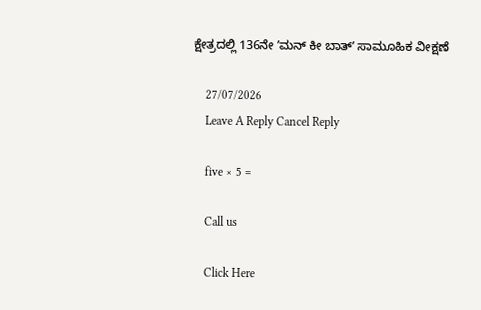ಕ್ಷೇತ್ರದಲ್ಲಿ 136ನೇ ʼಮನ್ ಕೀ ಬಾತ್‌ʼ ಸಾಮೂಹಿಕ ವೀಕ್ಷಣೆ

    27/07/2026
    Leave A Reply Cancel Reply

    five × 5 =

    Call us

    Click Here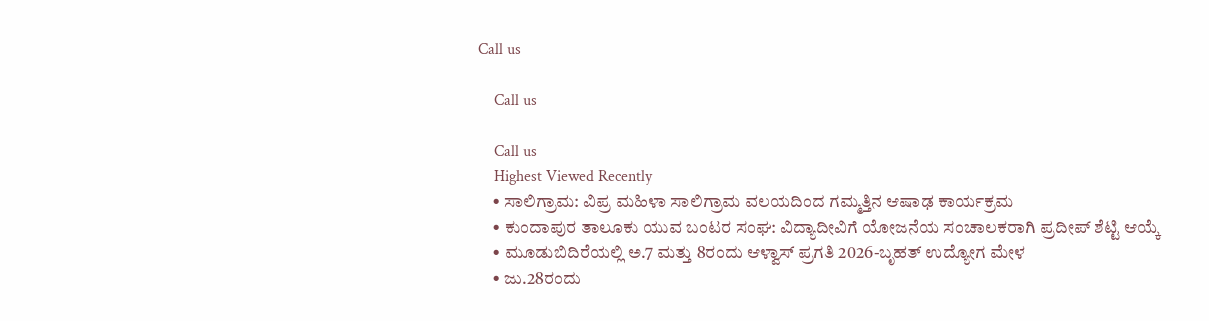Call us

    Call us

    Call us
    Highest Viewed Recently
    • ಸಾಲಿಗ್ರಾಮ: ವಿಪ್ರ ಮಹಿಳಾ ಸಾಲಿಗ್ರಾಮ ವಲಯದಿಂದ ಗಮ್ಮತ್ತಿನ ಆಷಾಢ ಕಾರ್ಯಕ್ರಮ
    • ಕುಂದಾಪುರ ತಾಲೂಕು ಯುವ ಬಂಟರ ಸಂಘ: ವಿದ್ಯಾದೀವಿಗೆ ಯೋಜನೆಯ ಸಂಚಾಲಕರಾಗಿ ಪ್ರದೀಪ್ ಶೆಟ್ಟಿ ಆಯ್ಕೆ
    • ಮೂಡುಬಿದಿರೆಯಲ್ಲಿ ಅ.7 ಮತ್ತು 8ರಂದು ಆಳ್ವಾಸ್ ಪ್ರಗತಿ 2026-ಬೃಹತ್ ಉದ್ಯೋಗ ಮೇಳ
    • ಜು.28ರಂದು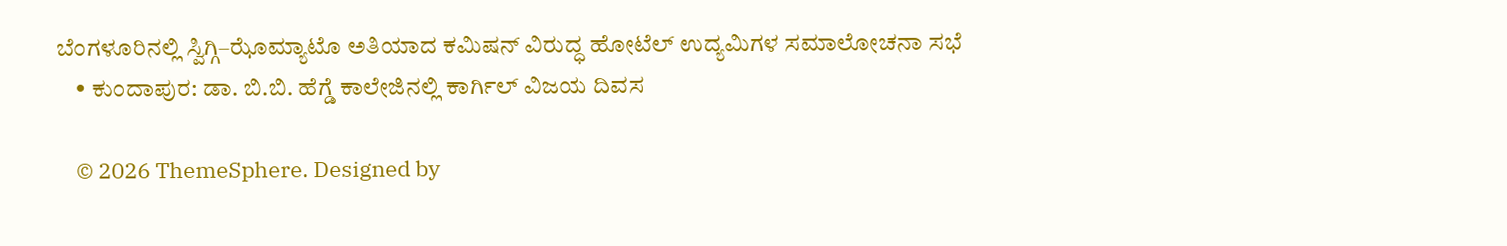ಬೆಂಗಳೂರಿನಲ್ಲಿ ಸ್ವಿಗ್ಗಿ–ಝೊಮ್ಯಾಟೊ ಅತಿಯಾದ ಕಮಿಷನ್ ವಿರುದ್ಧ ಹೋಟೆಲ್ ಉದ್ಯಮಿಗಳ ಸಮಾಲೋಚನಾ ಸಭೆ
    • ಕುಂದಾಪುರ: ಡಾ. ಬಿ.ಬಿ. ಹೆಗ್ಡೆ ಕಾಲೇಜಿನಲ್ಲಿ ಕಾರ್ಗಿಲ್ ವಿಜಯ ದಿವಸ

    © 2026 ThemeSphere. Designed by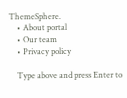ThemeSphere.
    • About portal
    • Our team
    • Privacy policy

    Type above and press Enter to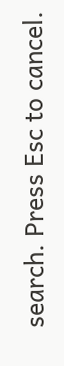search. Press Esc to cancel.